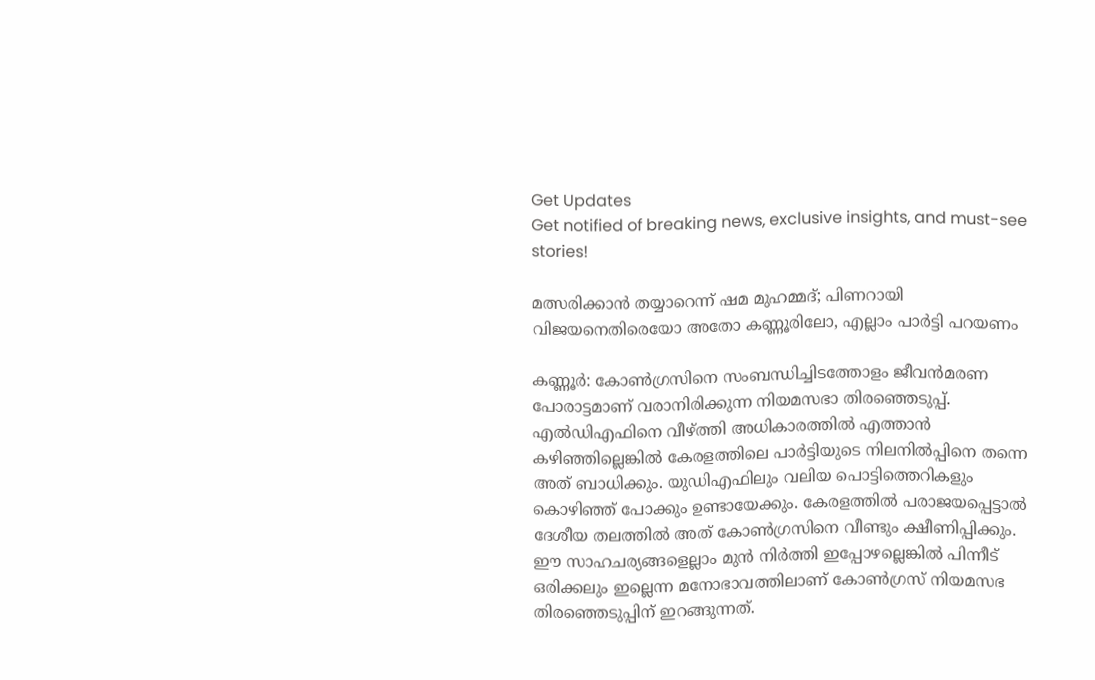Get Updates
Get notified of breaking news, exclusive insights, and must-see stories!

മത്സരിക്കാന്‍ തയ്യാറെന്ന് ഷമ മുഹമ്മദ്; പിണറായി വിജയനെതിരെയോ അതോ കണ്ണൂരിലോ, എല്ലാം പാര്‍ട്ടി പറയണം

കണ്ണൂര്‍: കോണ്‍ഗ്രസിനെ സംബന്ധിച്ചിടത്തോളം ജീവന്‍മരണ പോരാട്ടമാണ് വരാനിരിക്കുന്ന നിയമസഭാ തിരഞ്ഞെടുപ്പ്. എല്‍ഡിഎഫിനെ വീഴ്ത്തി അധികാരത്തില്‍ എത്താന്‍ കഴിഞ്ഞില്ലെങ്കില്‍ കേരളത്തിലെ പാര്‍ട്ടിയുടെ നിലനില്‍പ്പിനെ തന്നെ അത് ബാധിക്കും. യുഡിഎഫിലും വലിയ പൊട്ടിത്തെറികളും കൊഴിഞ്ഞ് പോക്കും ഉണ്ടായേക്കും. കേരളത്തില്‍ പരാജയപ്പെട്ടാല്‍ ദേശീയ തലത്തില്‍ അത് കോണ്‍ഗ്രസിനെ വീണ്ടും ക്ഷീണിപ്പിക്കും. ഈ സാഹചര്യങ്ങളെല്ലാം മുന്‍ നിര്‍ത്തി ഇപ്പോഴല്ലെങ്കില്‍ പിന്നീട് ഒരിക്കലും ഇല്ലെന്ന മനോഭാവത്തിലാണ് കോണ്‍ഗ്രസ് നിയമസഭ തിരഞ്ഞെടുപ്പിന് ഇറങ്ങുന്നത്.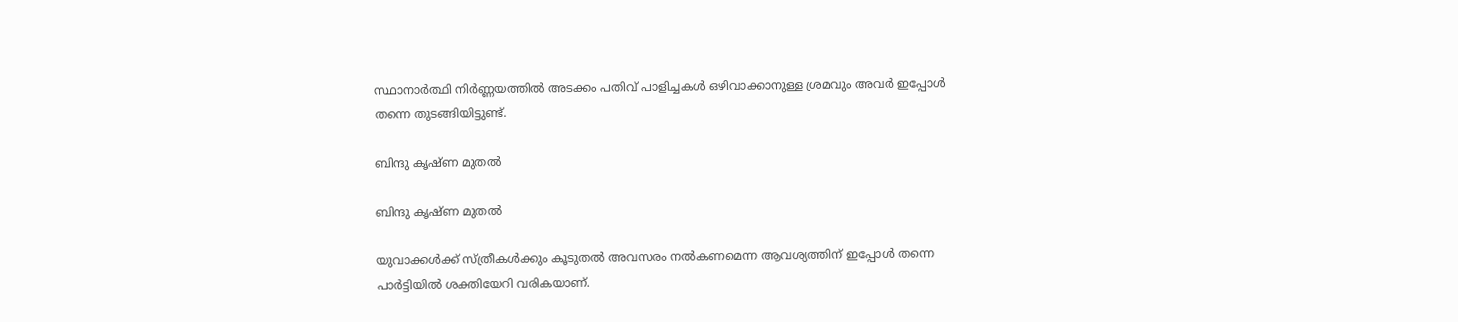സ്ഥാനാര്‍ത്ഥി നിര്‍ണ്ണയത്തില്‍ അടക്കം പതിവ് പാളിച്ചകള്‍ ഒഴിവാക്കാനുള്ള ശ്രമവും അവര്‍ ഇപ്പോള്‍ തന്നെ തുടങ്ങിയിട്ടുണ്ട്.

ബിന്ദു കൃഷ്ണ മുതല്‍

ബിന്ദു കൃഷ്ണ മുതല്‍

യുവാക്കള്‍ക്ക് സ്ത്രീകള്‍ക്കും കൂടുതല്‍ അവസരം നല്‍കണമെന്ന ആവശ്യത്തിന് ഇപ്പോള്‍ തന്നെ പാര്‍ട്ടിയില്‍ ശക്തിയേറി വരികയാണ്.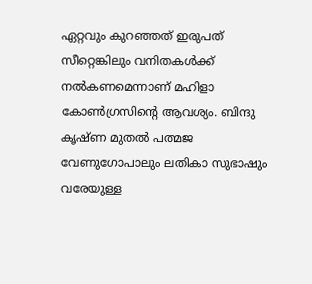ഏറ്റവും കുറഞ്ഞത് ഇരുപത് സീറ്റെങ്കിലും വനിതകള്‍ക്ക് നല്‍കണമെന്നാണ് മഹിളാ കോണ്‍ഗ്രസിന്‍റെ ആവശ്യം. ബിന്ദു കൃഷ്ണ മുതല്‍ പത്മജ വേണുഗോപാലും ലതികാ സുഭാഷും വരേയുള്ള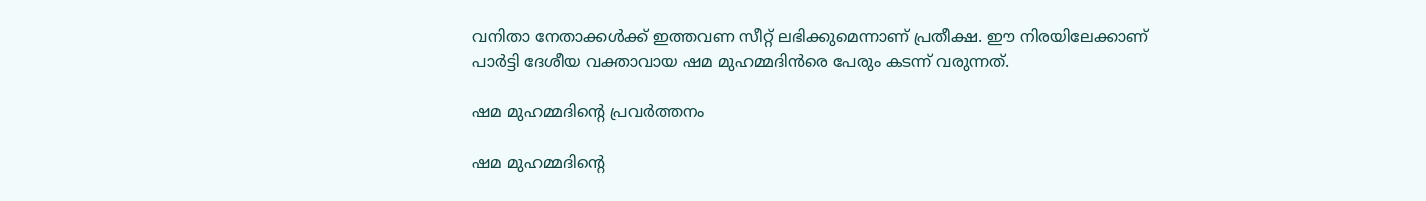വനിതാ നേതാക്കള്‍ക്ക് ഇത്തവണ സീറ്റ് ലഭിക്കുമെന്നാണ് പ്രതീക്ഷ. ഈ നിരയിലേക്കാണ് പാര്‍ട്ടി ദേശീയ വക്താവായ ഷമ മുഹമ്മദിന്‍രെ പേരും കടന്ന് വരുന്നത്.

ഷമ മുഹമ്മദിന്‍റെ പ്രവര്‍ത്തനം

ഷമ മുഹമ്മദിന്‍റെ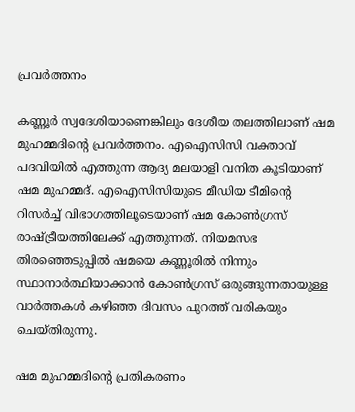പ്രവര്‍ത്തനം

കണ്ണൂര്‍ സ്വദേശിയാണെങ്കിലും ദേശീയ തലത്തിലാണ് ഷമ മുഹമ്മദിന്‍റെ പ്രവര്‍ത്തനം. എഐസിസി വക്താവ് പദവിയില്‍ എത്തുന്ന ആദ്യ മലയാളി വനിത കൂടിയാണ് ഷമ മുഹമ്മദ്. എഐസിസിയുടെ മീഡിയ ടീമിന്‍റെ റിസര്‍ച്ച് വിഭാഗത്തിലൂടെയാണ് ഷമ കോണ്‍ഗ്രസ് രാഷ്ട്രീയത്തിലേക്ക് എത്തുന്നത്. നിയമസഭ തിരഞ്ഞെടുപ്പില്‍ ഷമയെ കണ്ണൂരില്‍ നിന്നും സ്ഥാനാര്‍ത്ഥിയാക്കാന്‍ കോണ്‍ഗ്രസ് ഒരുങ്ങുന്നതായുള്ള വാര്‍ത്തകള്‍ കഴിഞ്ഞ ദിവസം പുറത്ത് വരികയും ചെയ്തിരുന്നു.

ഷമ മുഹമ്മദിന്‍റെ പ്രതികരണം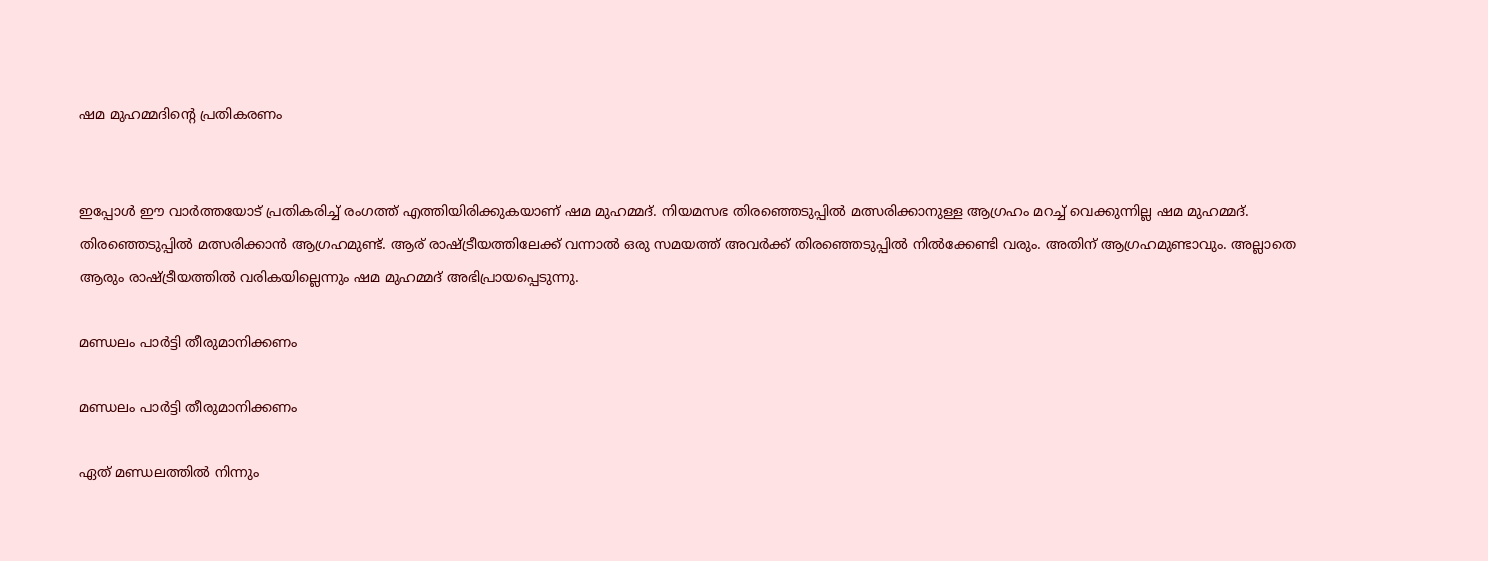ഷമ മുഹമ്മദിന്‍റെ പ്രതികരണം


ഇപ്പോള്‍ ഈ വാര്‍ത്തയോട് പ്രതികരിച്ച് രംഗത്ത് എത്തിയിരിക്കുകയാണ് ഷമ മുഹമ്മദ്. നിയമസഭ തിരഞ്ഞെടുപ്പില്‍ മത്സരിക്കാനുള്ള ആഗ്രഹം മറച്ച് വെക്കുന്നില്ല ഷമ മുഹമ്മദ്. തിരഞ്ഞെടുപ്പില്‍ മത്സരിക്കാന്‍ ആഗ്രഹമുണ്ട്. ആര് രാഷ്ട്രീയത്തിലേക്ക് വന്നാല്‍ ഒരു സമയത്ത് അവര്‍ക്ക് തിരഞ്ഞെടുപ്പില്‍ നില്‍ക്കേണ്ടി വരും. അതിന് ആഗ്രഹമുണ്ടാവും. അല്ലാതെ ആരും രാഷ്ട്രീയത്തില്‍ വരികയില്ലെന്നും ഷമ മുഹമ്മദ് അഭിപ്രായപ്പെടുന്നു.

മണ്ഡലം പാര്‍ട്ടി തീരുമാനിക്കണം

മണ്ഡലം പാര്‍ട്ടി തീരുമാനിക്കണം

ഏത് മണ്ഡലത്തില്‍ നിന്നും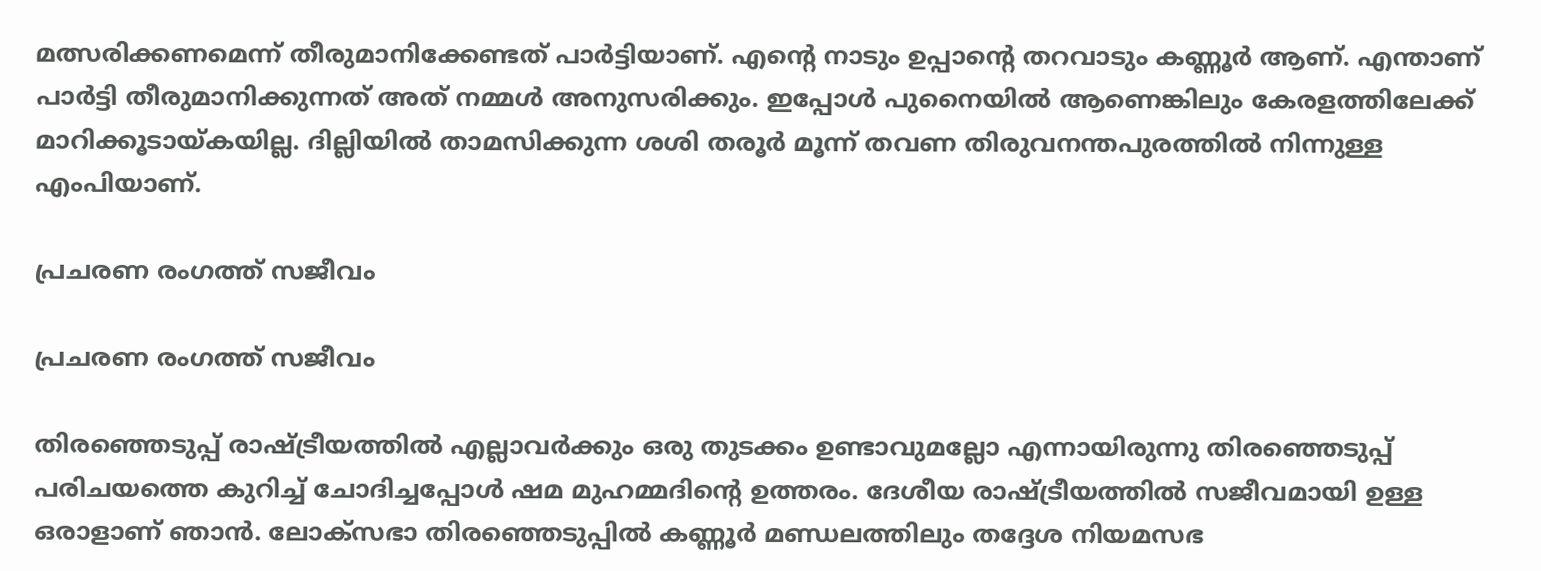മത്സരിക്കണമെന്ന് തീരുമാനിക്കേണ്ടത് പാര്‍ട്ടിയാണ്. എന്‍റെ നാടും ഉപ്പാന്‍റെ തറവാടും കണ്ണൂര്‍ ആണ്. എന്താണ് പാര്‍ട്ടി തീരുമാനിക്കുന്നത് അത് നമ്മള്‍ അനുസരിക്കും. ഇപ്പോള്‍ പുനൈയില്‍ ആണെങ്കിലും കേരളത്തിലേക്ക് മാറിക്കൂടായ്കയില്ല. ദില്ലിയില്‍ താമസിക്കുന്ന ശശി തരൂര്‍ മൂന്ന് തവണ തിരുവനന്തപുരത്തില്‍ നിന്നുള്ള എംപിയാണ്.

പ്രചരണ രംഗത്ത് സജീവം

പ്രചരണ രംഗത്ത് സജീവം

തിരഞ്ഞെടുപ്പ് രാഷ്ട്രീയത്തില്‍ എല്ലാവര്‍ക്കും ഒരു തുടക്കം ഉണ്ടാവുമല്ലോ എന്നായിരുന്നു തിരഞ്ഞെടുപ്പ് പരിചയത്തെ കുറിച്ച് ചോദിച്ചപ്പോള്‍ ഷമ മുഹമ്മദിന്‍റെ ഉത്തരം. ദേശീയ രാഷ്ട്രീയത്തില്‍ സജീവമായി ഉള്ള ഒരാളാണ് ഞാന്‍. ലോക്സഭാ തിരഞ്ഞെടുപ്പില്‍ കണ്ണൂര്‍ മണ്ഡലത്തിലും തദ്ദേശ നിയമസഭ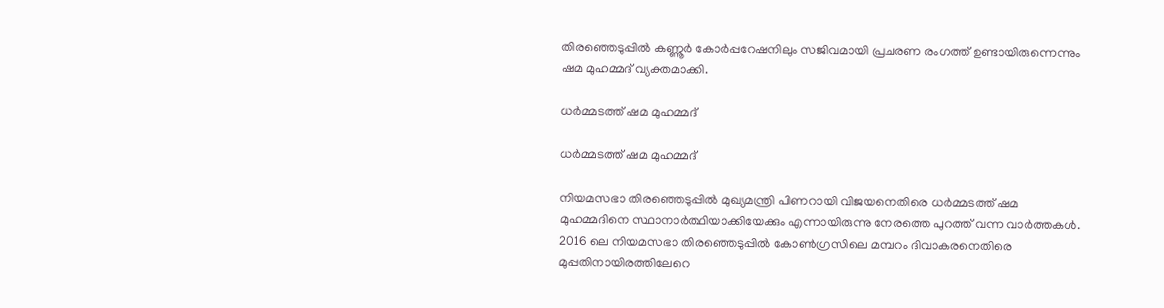തിരഞ്ഞെടുപ്പില്‍ കണ്ണൂര്‍ കോര്‍പ്പറേഷനിലും സജിവമായി പ്രചരണ രംഗത്ത് ഉണ്ടായിരുന്നെന്നും ഷമ മുഹമ്മദ് വ്യക്തമാക്കി.

ധര്‍മ്മടത്ത് ഷമ മുഹമ്മദ്

ധര്‍മ്മടത്ത് ഷമ മുഹമ്മദ്

നിയമസഭാ തിരഞ്ഞെടുപ്പില്‍ മുഖ്യമന്ത്രി പിണറായി വിജയനെതിരെ ധര്‍മ്മടത്ത് ഷമ മുഹമ്മദിനെ സ്ഥാനാര്‍ത്ഥിയാക്കിയേക്കും എന്നായിരുന്നു നേരത്തെ പുറത്ത് വന്ന വാര്‍ത്തകള്‍. 2016 ലെ നിയമസഭാ തിരഞ്ഞെടുപ്പില്‍ കോണ്‍ഗ്രസിലെ മമ്പറം ദിവാകരനെതിരെ മുപ്പതിനായിരത്തിലേറെ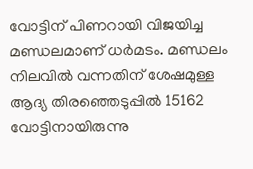വോട്ടിന് പിണറായി വിജയിച്ച മണ്ഡലമാണ് ധര്‍മടം. മണ്ഡലം നിലവില്‍ വന്നതിന് ശേഷമുള്ള ആദ്യ തിരഞ്ഞെടുപ്പില്‍ 15162 വോട്ടിനായിരുന്നു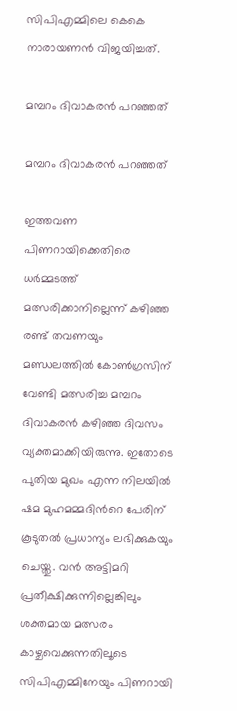സിപിഎമ്മിലെ കെകെ നാരായണന്‍ വിജയിച്ചത്.

മമ്പറം ദിവാകരന്‍ പറഞ്ഞത്

മമ്പറം ദിവാകരന്‍ പറഞ്ഞത്

ഇത്തവണ പിണറായിക്കെതിരെ ധര്‍മ്മടത്ത് മത്സരിക്കാനില്ലെന്ന് കഴിഞ്ഞ രണ്ട് തവണയും മണ്ഡലത്തില്‍ കോണ്‍ഗ്രസിന് വേണ്ടി മത്സരിച്ച മമ്പറം ദിവാകരന്‍ കഴിഞ്ഞ ദിവസം വ്യക്തമാക്കിയിരുന്നു. ഇതോടെ പുതിയ മുഖം എന്ന നിലയില്‍ ഷമ മുഹമമ്മദിന്‍റെ പേരിന് കൂടുതല്‍ പ്രധാന്യം ലഭിക്കുകയും ചെയ്തു. വന്‍ അട്ടിമറി പ്രതീക്ഷിക്കുന്നില്ലെങ്കിലും ശക്തമായ മത്സരം കാഴ്ചവെക്കുന്നതിലൂടെ സിപിഎമ്മിനേയും പിണറായി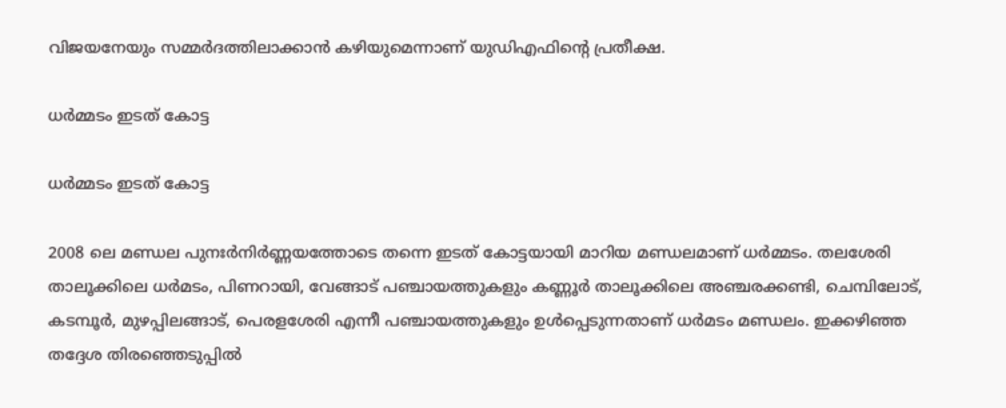വിജയനേയും സമ്മര്‍ദത്തിലാക്കാന്‍ കഴിയുമെന്നാണ് യുഡിഎഫിന്‍റെ പ്രതീക്ഷ.

ധര്‍മ്മടം ഇടത് കോട്ട

ധര്‍മ്മടം ഇടത് കോട്ട

2008 ലെ മണ്ഡല പുനഃര്‍നിര്‍ണ്ണയത്തോടെ തന്നെ ഇടത് കോട്ടയായി മാറിയ മണ്ഡലമാണ് ധര്‍മ്മടം. തലശേരി താലൂക്കിലെ ധര്‍മടം, പിണറായി, വേങ്ങാട് പഞ്ചായത്തുകളും കണ്ണൂർ താലൂക്കിലെ അഞ്ചരക്കണ്ടി, ചെമ്പിലോട്, കടമ്പൂർ, മുഴപ്പിലങ്ങാട്, പെരളശേരി എന്നീ പഞ്ചായത്തുകളും ഉള്‍പ്പെടുന്നതാണ് ധര്‍മടം മണ്ഡലം. ഇക്കഴിഞ്ഞ തദ്ദേശ തിരഞ്ഞെടുപ്പില്‍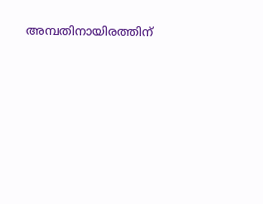അമ്പതിനായിരത്തിന്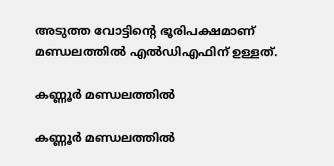അടുത്ത വോട്ടിന്‍റെ ഭൂരിപക്ഷമാണ് മണ്ഡലത്തില്‍ എല്‍ഡിഎഫിന് ഉള്ളത്.

കണ്ണൂര്‍ മണ്ഡലത്തില്‍

കണ്ണൂര്‍ മണ്ഡലത്തില്‍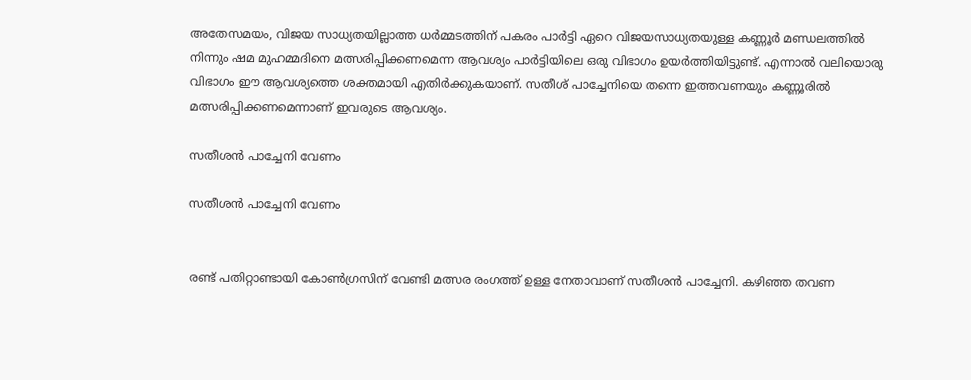അതേസമയം, വിജയ സാധ്യതയില്ലാത്ത ധര്‍മ്മടത്തിന് പകരം പാര്‍ട്ടി ഏറെ വിജയസാധ്യതയുള്ള കണ്ണൂര്‍ മണ്ഡലത്തില്‍ നിന്നും ഷമ മുഹമ്മദിനെ മത്സരിപ്പിക്കണമെന്ന ആവശ്യം പാര്‍ട്ടിയിലെ ഒരു വിഭാഗം ഉയര്‍ത്തിയിട്ടുണ്ട്. എന്നാല്‍ വലിയൊരു വിഭാഗം ഈ ആവശ്യത്തെ ശക്തമായി എതിര്‍ക്കുകയാണ്. സതീശ് പാച്ചേനിയെ തന്നെ ഇത്തവണയും കണ്ണൂരില്‍ മത്സരിപ്പിക്കണമെന്നാണ് ഇവരുടെ ആവശ്യം.

സതീശന്‍ പാച്ചേനി വേണം

സതീശന്‍ പാച്ചേനി വേണം


രണ്ട് പതിറ്റാണ്ടായി കോണ്‍ഗ്രസിന് വേണ്ടി മത്സര രംഗത്ത് ഉള്ള നേതാവാണ് സതീശന്‍ പാച്ചേനി. കഴിഞ്ഞ തവണ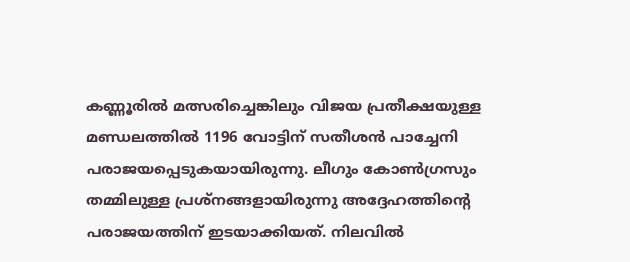കണ്ണൂരില്‍ മത്സരിച്ചെങ്കിലും വിജയ പ്രതീക്ഷയുള്ള മണ്ഡലത്തില്‍ 1196 വോട്ടിന് സതീശന്‍ പാച്ചേനി പരാജയപ്പെടുകയായിരുന്നു. ലീഗും കോണ്‍ഗ്രസും തമ്മിലുള്ള പ്രശ്നങ്ങളായിരുന്നു അദ്ദേഹത്തിന്‍റെ പരാജയത്തിന് ഇടയാക്കിയത്. നിലവില്‍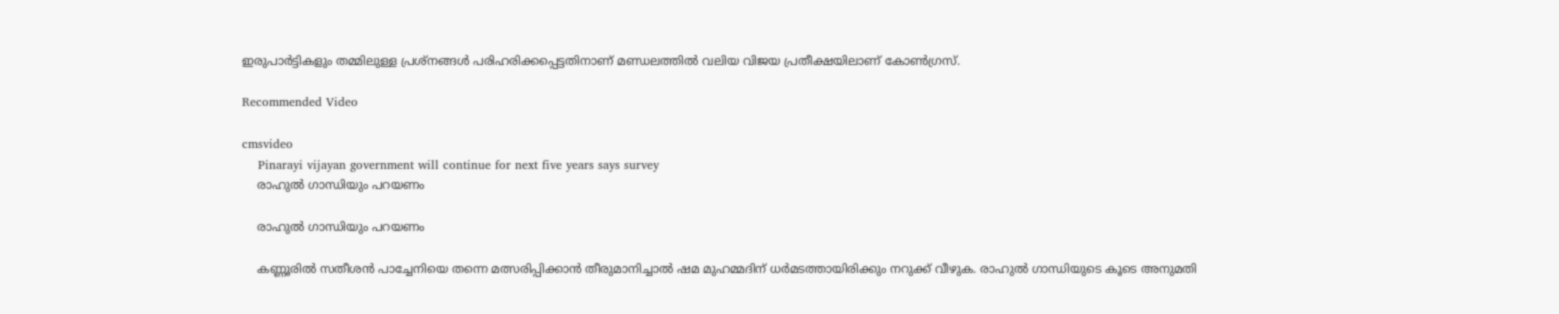ഇരുപാര്‍ട്ടികളും തമ്മിലുള്ള പ്രശ്നങ്ങള്‍ പരിഹരിക്കപ്പെട്ടതിനാണ് മണ്ഡലത്തില്‍ വലിയ വിജയ പ്രതീക്ഷയിലാണ് കോണ്‍ഗ്രസ്.

Recommended Video

cmsvideo
    Pinarayi vijayan government will continue for next five years says survey
    രാഹുൽ ഗാന്ധിയും പറയണം

    രാഹുൽ ഗാന്ധിയും പറയണം

    കണ്ണൂരില്‍ സതീശന്‍ പാച്ചേനിയെ തന്നെ മത്സരിപ്പിക്കാന്‍ തീരുമാനിച്ചാല്‍ ഷമ മുഹമ്മദിന് ധര്‍മടത്തായിരിക്കും നറുക്ക് വീഴുക. രാഹുൽ ഗാന്ധിയുടെ കൂടെ അനുമതി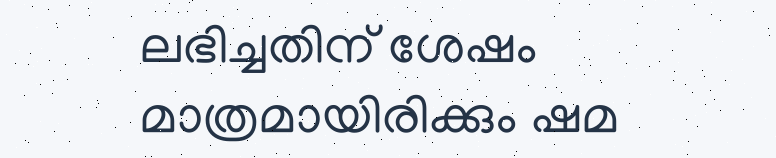ലഭിച്ചതിന് ശേഷം മാത്രമായിരിക്കും ഷമ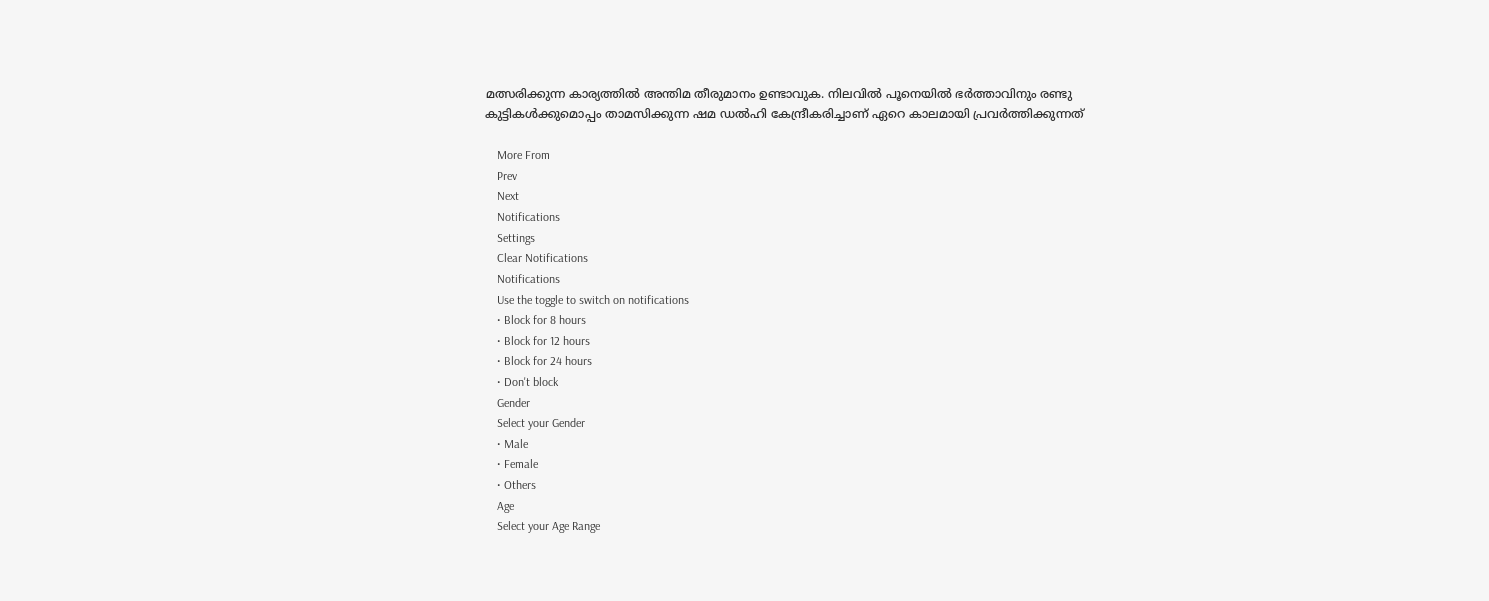മത്സരിക്കുന്ന കാര്യത്തില്‍ അന്തിമ തീരുമാനം ഉണ്ടാവുക. നിലവില്‍ പൂനെയിൽ ഭർത്താവിനും രണ്ടു കുട്ടികൾക്കുമൊപ്പം താമസിക്കുന്ന ഷമ ഡൽഹി കേന്ദ്രീകരിച്ചാണ് ഏറെ കാലമായി പ്രവർത്തിക്കുന്നത്

    More From
    Prev
    Next
    Notifications
    Settings
    Clear Notifications
    Notifications
    Use the toggle to switch on notifications
    • Block for 8 hours
    • Block for 12 hours
    • Block for 24 hours
    • Don't block
    Gender
    Select your Gender
    • Male
    • Female
    • Others
    Age
    Select your Age Range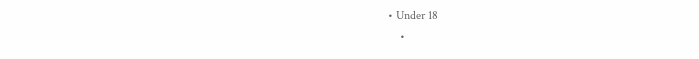• Under 18
    •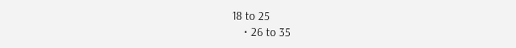18 to 25
    • 26 to 35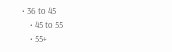• 36 to 45
    • 45 to 55
    • 55+